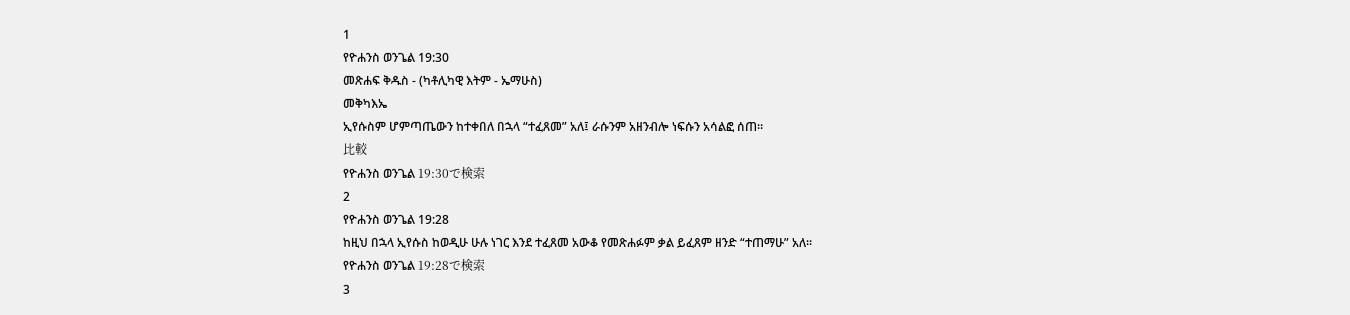1
የዮሐንስ ወንጌል 19:30
መጽሐፍ ቅዱስ - (ካቶሊካዊ እትም - ኤማሁስ)
መቅካእኤ
ኢየሱስም ሆምጣጤውን ከተቀበለ በኋላ “ተፈጸመ” አለ፤ ራሱንም አዘንብሎ ነፍሱን አሳልፎ ሰጠ።
比較
የዮሐንስ ወንጌል 19:30で検索
2
የዮሐንስ ወንጌል 19:28
ከዚህ በኋላ ኢየሱስ ከወዲሁ ሁሉ ነገር እንደ ተፈጸመ አውቆ የመጽሐፉም ቃል ይፈጸም ዘንድ “ተጠማሁ” አለ።
የዮሐንስ ወንጌል 19:28で検索
3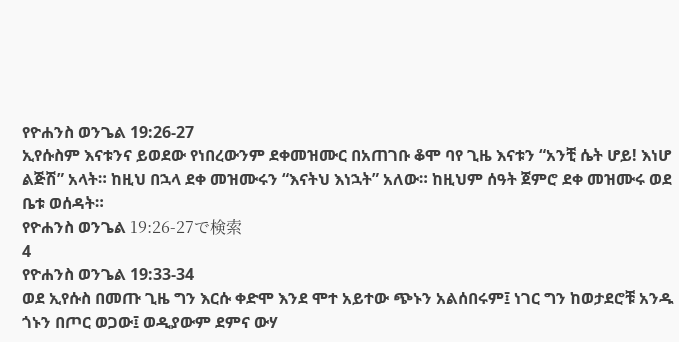የዮሐንስ ወንጌል 19:26-27
ኢየሱስም እናቱንና ይወደው የነበረውንም ደቀመዝሙር በአጠገቡ ቆሞ ባየ ጊዜ እናቱን “አንቺ ሴት ሆይ! እነሆ ልጅሽ” አላት። ከዚህ በኋላ ደቀ መዝሙሩን “እናትህ እነኋት” አለው። ከዚህም ሰዓት ጀምሮ ደቀ መዝሙሩ ወደ ቤቱ ወሰዳት።
የዮሐንስ ወንጌል 19:26-27で検索
4
የዮሐንስ ወንጌል 19:33-34
ወደ ኢየሱስ በመጡ ጊዜ ግን እርሱ ቀድሞ እንደ ሞተ አይተው ጭኑን አልሰበሩም፤ ነገር ግን ከወታደሮቹ አንዱ ጎኑን በጦር ወጋው፤ ወዲያውም ደምና ውሃ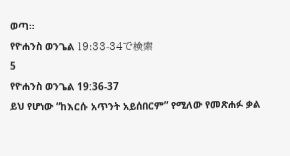ወጣ።
የዮሐንስ ወንጌል 19:33-34で検索
5
የዮሐንስ ወንጌል 19:36-37
ይህ የሆነው “ከእርሱ አጥንት አይሰበርም” የሚለው የመጽሐፉ ቃል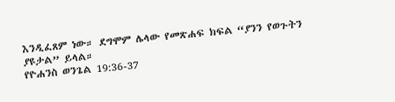እንዲፈጸም ነው። ደግሞም ሌላው የመጽሐፍ ክፍል “ያንን የወጉትን ያዩታል” ይላል።
የዮሐንስ ወንጌል 19:36-37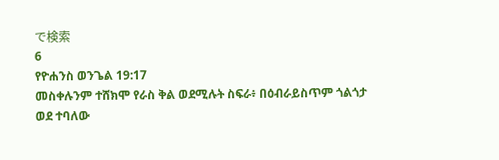で検索
6
የዮሐንስ ወንጌል 19:17
መስቀሉንም ተሸክሞ የራስ ቅል ወደሚሉት ስፍራ፥ በዕብራይስጥም ጎልጎታ ወደ ተባለው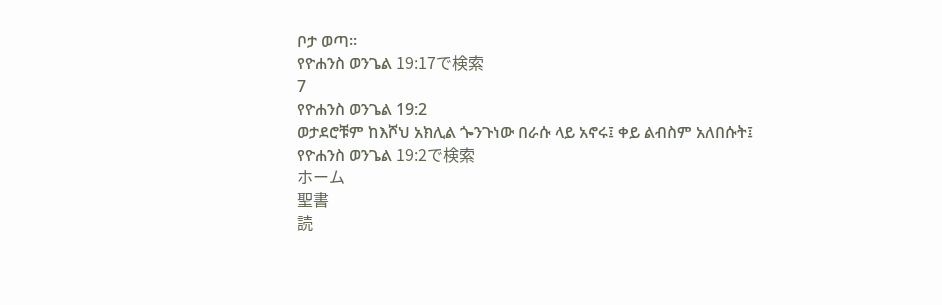ቦታ ወጣ።
የዮሐንስ ወንጌል 19:17で検索
7
የዮሐንስ ወንጌል 19:2
ወታደሮቹም ከእሾህ አክሊል ጐንጉነው በራሱ ላይ አኖሩ፤ ቀይ ልብስም አለበሱት፤
የዮሐንስ ወንጌል 19:2で検索
ホーム
聖書
読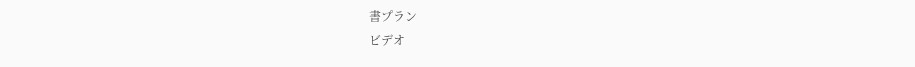書プラン
ビデオ